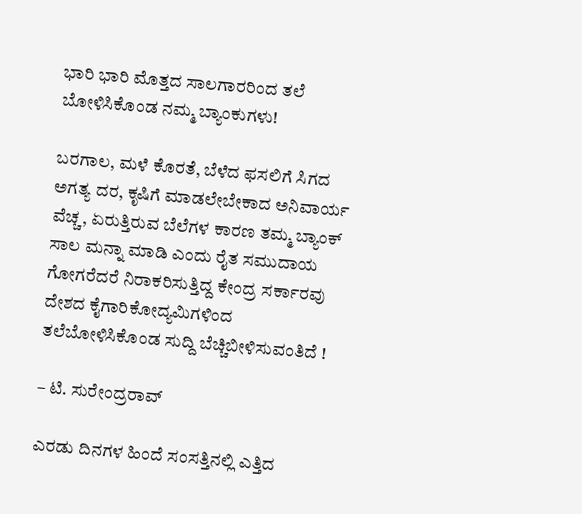ಭಾರಿ ಭಾರಿ ಮೊತ್ತದ ಸಾಲಗಾರರಿಂದ ತಲೆ ಬೋಳಿಸಿಕೊಂಡ ನಮ್ಮ ಬ್ಯಾಂಕುಗಳು!

ಬರಗಾಲ, ಮಳೆ ಕೊರತೆ, ಬೆಳೆದ ಫಸಲಿಗೆ ಸಿಗದ ಅಗತ್ಯ ದರ, ಕೃಷಿಗೆ ಮಾಡಲೇಬೇಕಾದ ಅನಿವಾರ್ಯ ವೆಚ್ಚ, ಏರುತ್ತಿರುವ ಬೆಲೆಗಳ ಕಾರಣ ತಮ್ಮ ಬ್ಯಾಂಕ್ ಸಾಲ ಮನ್ನಾ ಮಾಡಿ ಎಂದು ರೈತ ಸಮುದಾಯ ಗೋಗರೆದರೆ ನಿರಾಕರಿಸುತ್ತಿದ್ದ ಕೇಂದ್ರ ಸರ್ಕಾರವು ದೇಶದ ಕೈಗಾರಿಕೋದ್ಯಮಿಗಳಿಂದ ತಲೆಬೋಳಿಸಿಕೊಂಡ ಸುದ್ದಿ ಬೆಚ್ಚಿಬೀಳಿಸುವಂತಿದೆ !

– ಟಿ. ಸುರೇಂದ್ರರಾವ್‌

ಎರಡು ದಿನಗಳ ಹಿಂದೆ ಸಂಸತ್ತಿನಲ್ಲಿ ಎತ್ತಿದ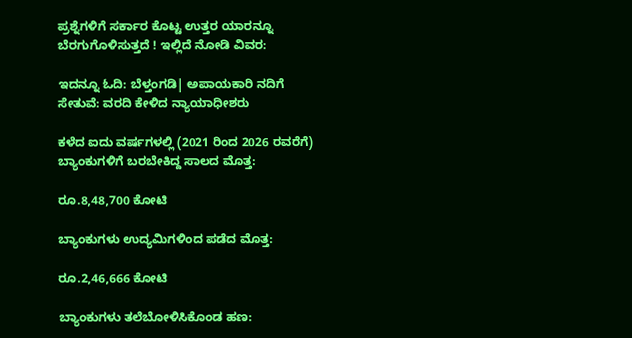ಪ್ರಶ್ನೆಗಳಿಗೆ ಸರ್ಕಾರ ಕೊಟ್ಟ ಉತ್ತರ ಯಾರನ್ನೂ ಬೆರಗುಗೊಳಿಸುತ್ತದೆ ! ಇಲ್ಲಿದೆ ನೋಡಿ ವಿವರ:

ಇದನ್ನೂ ಓದಿ: ಬೆಳ್ತಂಗಡಿ| ಅಪಾಯಕಾರಿ ನದಿಗೆ ಸೇತುವೆ: ವರದಿ ಕೇಳಿದ ನ್ಯಾಯಾಧೀಶರು

ಕಳೆದ ಐದು ವರ್ಷಗಳಲ್ಲಿ (2021 ರಿಂದ 2026 ರವರೆಗೆ) ಬ್ಯಾಂಕುಗಳಿಗೆ ಬರಬೇಕಿದ್ದ ಸಾಲದ ಮೊತ್ತ:

ರೂ.8,48,700 ಕೋಟಿ

ಬ್ಯಾಂಕುಗಳು ಉದ್ಯಮಿಗಳಿಂದ ಪಡೆದ ಮೊತ್ತ:

ರೂ.2,46,666 ಕೋಟಿ

ಬ್ಯಾಂಕುಗಳು ತಲೆಬೋಳಿಸಿಕೊಂಡ ಹಣ: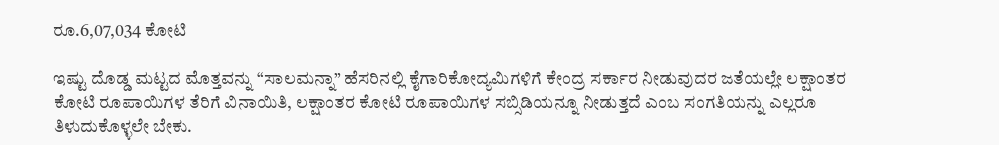ರೂ.6,07,034 ಕೋಟಿ

ಇಷ್ಟು ದೊಡ್ಡ ಮಟ್ಟದ ಮೊತ್ತವನ್ನು “ಸಾಲಮನ್ನಾ” ಹೆಸರಿನಲ್ಲಿ ಕೈಗಾರಿಕೋದ್ಯಮಿಗಳಿಗೆ ಕೇಂದ್ರ ಸರ್ಕಾರ ನೀಡುವುದರ ಜತೆಯಲ್ಲೇ ಲಕ್ಷಾಂತರ ಕೋಟಿ ರೂಪಾಯಿಗಳ ತೆರಿಗೆ ವಿನಾಯಿತಿ, ಲಕ್ಷಾಂತರ ಕೋಟಿ ರೂಪಾಯಿಗಳ ಸಬ್ಸಿಡಿಯನ್ನೂ ನೀಡುತ್ತದೆ ಎಂಬ ಸಂಗತಿಯನ್ನು ಎಲ್ಲರೂ ತಿಳುದುಕೊಳ್ಳಲೇ ಬೇಕು.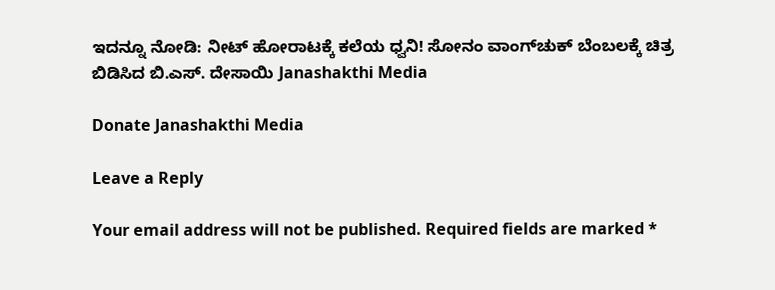ಇದನ್ನೂ ನೋಡಿ: ನೀಟ್ ಹೋರಾಟಕ್ಕೆ ಕಲೆಯ ಧ್ವನಿ! ಸೋನಂ ವಾಂಗ್‌ಚುಕ್ ಬೆಂಬಲಕ್ಕೆ ಚಿತ್ರ ಬಿಡಿಸಿದ ಬಿ.ಎಸ್. ದೇಸಾಯಿ Janashakthi Media

Donate Janashakthi Media

Leave a Reply

Your email address will not be published. Required fields are marked *